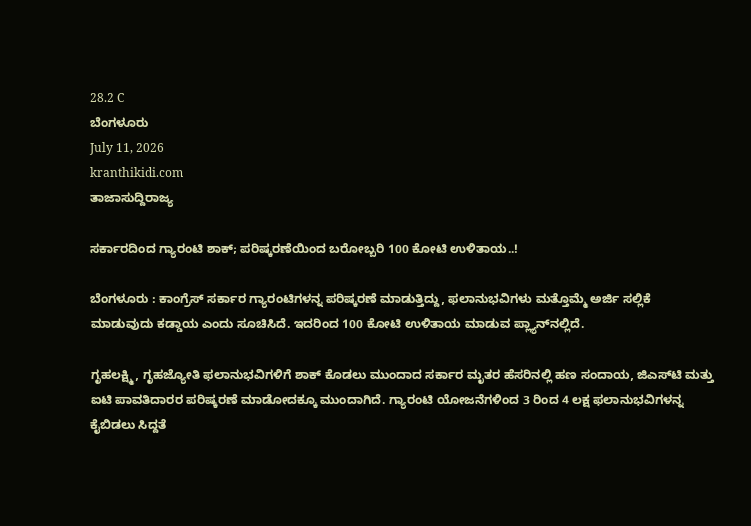28.2 C
ಬೆಂಗಳೂರು
July 11, 2026
kranthikidi.com
ತಾಜಾಸುದ್ದಿರಾಜ್ಯ

ಸರ್ಕಾರದಿಂದ ಗ್ಯಾರಂಟಿ ಶಾಕ್; ಪರಿಷ್ಕರಣೆಯಿಂದ ಬರೋಬ್ಬರಿ 100 ಕೋಟಿ ಉಳಿತಾಯ..!

ಬೆಂಗಳೂರು : ಕಾಂಗ್ರೆಸ್ ಸರ್ಕಾರ ಗ್ಯಾರಂಟಿಗಳನ್ನ ಪರಿಷ್ಕರಣೆ ಮಾಡುತ್ತಿದ್ದು, ಫಲಾನುಭವಿಗಳು ಮತ್ತೊಮ್ಮೆ ಅರ್ಜಿ ಸಲ್ಲಿಕೆ ಮಾಡುವುದು ಕಡ್ಡಾಯ ಎಂದು ಸೂಚಿಸಿದೆ. ಇದರಿಂದ 100 ಕೋಟಿ ಉಳಿತಾಯ ಮಾಡುವ ಪ್ಲ್ಯಾನ್‌ನಲ್ಲಿದೆ.

ಗೃಹಲಕ್ಷ್ಮಿ, ಗೃಹಜ್ಯೋತಿ ಫಲಾನುಭವಿಗಳಿಗೆ ಶಾಕ್‌ ಕೊಡಲು ಮುಂದಾದ ಸರ್ಕಾರ ಮೃತರ ಹೆಸರಿನಲ್ಲಿ ಹಣ ಸಂದಾಯ, ಜಿಎಸ್‌ಟಿ ಮತ್ತು ಐಟಿ ಪಾವತಿದಾರರ ಪರಿಷ್ಕರಣೆ ಮಾಡೋದಕ್ಕೂ ಮುಂದಾಗಿದೆ. ಗ್ಯಾರಂಟಿ ಯೋಜನೆಗಳಿಂದ 3 ರಿಂದ‌ 4 ಲಕ್ಷ ಫಲಾನುಭವಿಗಳನ್ನ ಕೈಬಿಡಲು ಸಿದ್ದತೆ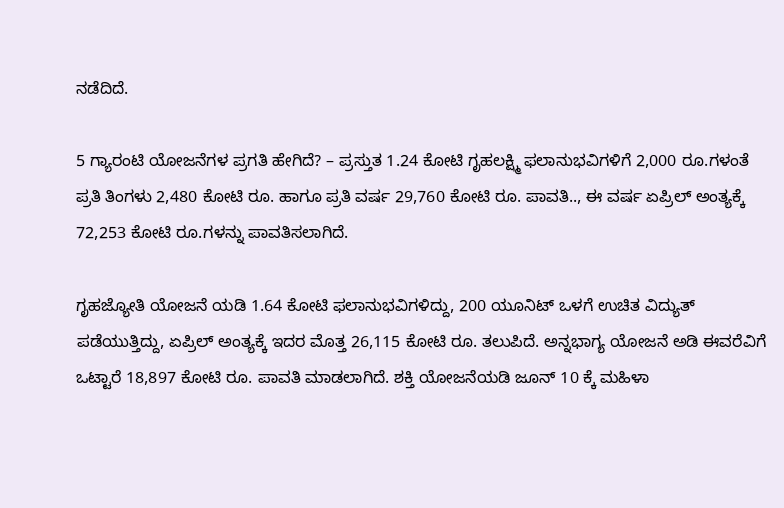ನಡೆದಿದೆ.

5 ಗ್ಯಾರಂಟಿ ಯೋಜನೆಗಳ ಪ್ರಗತಿ ಹೇಗಿದೆ? – ಪ್ರಸ್ತುತ 1.24 ಕೋಟಿ ಗೃಹಲಕ್ಷ್ಮಿ ಫಲಾನುಭವಿಗಳಿಗೆ 2,000 ರೂ.ಗಳಂತೆ ಪ್ರತಿ ತಿಂಗಳು 2,480 ಕೋಟಿ ರೂ. ಹಾಗೂ ಪ್ರತಿ ವರ್ಷ 29,760 ಕೋಟಿ ರೂ. ಪಾವತಿ.., ಈ ವರ್ಷ ಏಪ್ರಿಲ್ ಅಂತ್ಯಕ್ಕೆ 72,253 ಕೋಟಿ ರೂ.ಗಳನ್ನು ಪಾವತಿಸಲಾಗಿದೆ.

ಗೃಹಜ್ಯೋತಿ ಯೋಜನೆ ಯಡಿ 1.64 ಕೋಟಿ ಫಲಾನುಭವಿಗಳಿದ್ದು, 200 ಯೂನಿಟ್‌ ಒಳಗೆ ಉಚಿತ ವಿದ್ಯುತ್ ಪಡೆಯುತ್ತಿದ್ದು, ಏಪ್ರಿಲ್ ಅಂತ್ಯಕ್ಕೆ ಇದರ ಮೊತ್ತ 26,115 ಕೋಟಿ ರೂ. ತಲುಪಿದೆ. ಅನ್ನಭಾಗ್ಯ ಯೋಜನೆ ಅಡಿ ಈವರೆವಿಗೆ ಒಟ್ಟಾರೆ 18,897 ಕೋಟಿ ರೂ. ಪಾವತಿ ಮಾಡಲಾಗಿದೆ. ಶಕ್ತಿ ಯೋಜನೆಯಡಿ ಜೂನ್‌ 10 ಕ್ಕೆ ಮಹಿಳಾ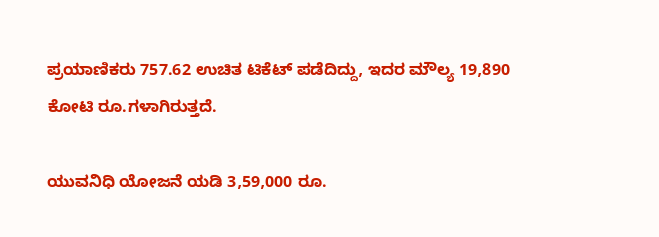ಪ್ರಯಾಣಿಕರು 757.62 ಉಚಿತ ಟಿಕೆಟ್ ಪಡೆದಿದ್ದು, ಇದರ ಮೌಲ್ಯ 19,890 ಕೋಟಿ ರೂ.ಗಳಾಗಿರುತ್ತದೆ.

ಯುವನಿಧಿ ಯೋಜನೆ ಯಡಿ 3,59,000 ರೂ.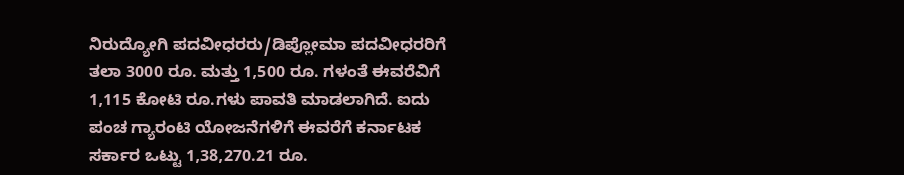ನಿರುದ್ಯೋಗಿ ಪದವೀಧರರು/ಡಿಪ್ಲೋಮಾ ಪದವೀಧರರಿಗೆ ತಲಾ 3000 ರೂ. ಮತ್ತು 1,500 ರೂ. ಗಳಂತೆ ಈವರೆವಿಗೆ 1,115 ಕೋಟಿ ರೂ.ಗಳು ಪಾವತಿ ಮಾಡಲಾಗಿದೆ. ಐದು ಪಂಚ ಗ್ಯಾರಂಟಿ ಯೋಜನೆಗಳಿಗೆ ಈವರೆಗೆ ಕರ್ನಾಟಕ ಸರ್ಕಾರ ಒಟ್ಟು 1,38,270.21 ರೂ.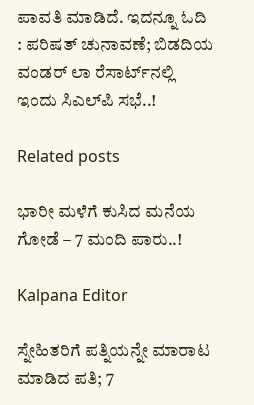ಪಾವತಿ ಮಾಡಿದೆ. ಇದನ್ನೂ ಓದಿ : ಪರಿಷತ್‌ ಚುನಾವಣೆ; ಬಿಡದಿಯ ವಂಡರ್‌ ಲಾ ರೆಸಾರ್ಟ್‌ನಲ್ಲಿ ಇಂದು ಸಿಎಲ್‌ಪಿ ಸಭೆ..!

Related posts

ಭಾರೀ ಮಳೆಗೆ ಕುಸಿದ ಮನೆಯ ಗೋಡೆ – 7 ಮಂದಿ ಪಾರು..!

Kalpana Editor

ಸ್ನೇಹಿತರಿಗೆ ಪತ್ನಿಯನ್ನೇ ಮಾರಾಟ ಮಾಡಿದ ಪತಿ; 7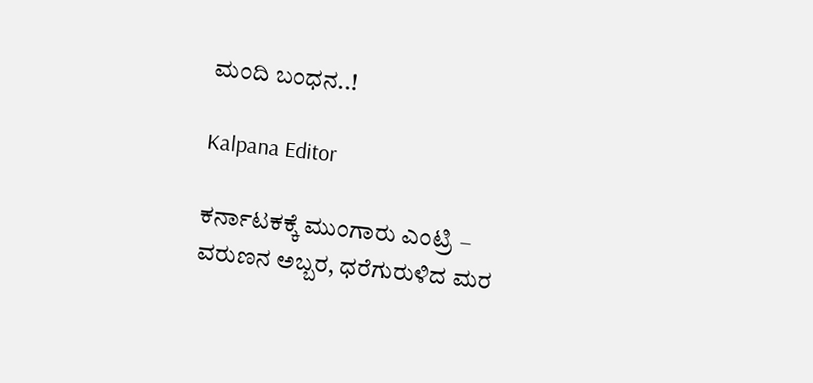ಮಂದಿ ಬಂಧನ..!

Kalpana Editor

ಕರ್ನಾಟಕಕ್ಕೆ ಮುಂಗಾರು ಎಂಟ್ರಿ – ವರುಣನ ಅಬ್ಬರ, ಧರೆಗುರುಳಿದ ಮರ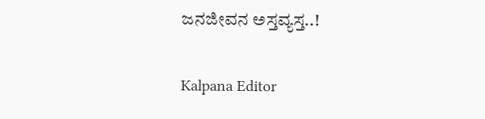ಜನಜೀವನ ಅಸ್ತವ್ಯಸ್ತ..!

Kalpana Editor